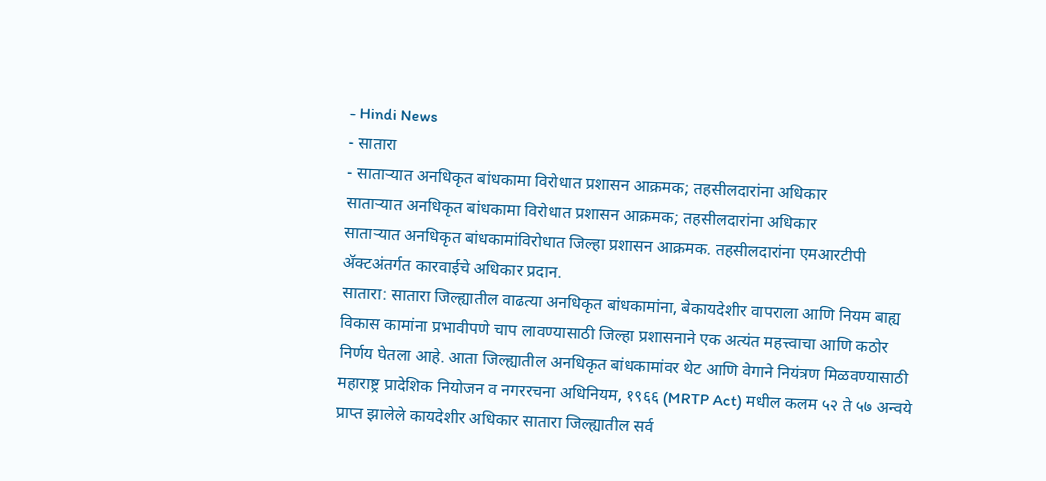- Hindi News
- सातारा
- साताऱ्यात अनधिकृत बांधकामा विरोधात प्रशासन आक्रमक; तहसीलदारांना अधिकार
साताऱ्यात अनधिकृत बांधकामा विरोधात प्रशासन आक्रमक; तहसीलदारांना अधिकार
साताऱ्यात अनधिकृत बांधकामांविरोधात जिल्हा प्रशासन आक्रमक. तहसीलदारांना एमआरटीपी ॲक्टअंतर्गत कारवाईचे अधिकार प्रदान.
सातारा: सातारा जिल्ह्यातील वाढत्या अनधिकृत बांधकामांना, बेकायदेशीर वापराला आणि नियम बाह्य विकास कामांना प्रभावीपणे चाप लावण्यासाठी जिल्हा प्रशासनाने एक अत्यंत महत्त्वाचा आणि कठोर निर्णय घेतला आहे. आता जिल्ह्यातील अनधिकृत बांधकामांवर थेट आणि वेगाने नियंत्रण मिळवण्यासाठी महाराष्ट्र प्रादेशिक नियोजन व नगररचना अधिनियम, १९६६ (MRTP Act) मधील कलम ५२ ते ५७ अन्वये प्राप्त झालेले कायदेशीर अधिकार सातारा जिल्ह्यातील सर्व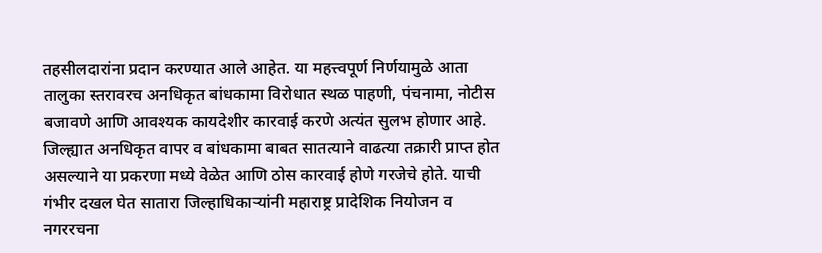तहसीलदारांना प्रदान करण्यात आले आहेत. या महत्त्वपूर्ण निर्णयामुळे आता तालुका स्तरावरच अनधिकृत बांधकामा विरोधात स्थळ पाहणी, पंचनामा, नोटीस बजावणे आणि आवश्यक कायदेशीर कारवाई करणे अत्यंत सुलभ होणार आहे.
जिल्ह्यात अनधिकृत वापर व बांधकामा बाबत सातत्याने वाढत्या तक्रारी प्राप्त होत असल्याने या प्रकरणा मध्ये वेळेत आणि ठोस कारवाई होणे गरजेचे होते. याची गंभीर दखल घेत सातारा जिल्हाधिकाऱ्यांनी महाराष्ट्र प्रादेशिक नियोजन व नगररचना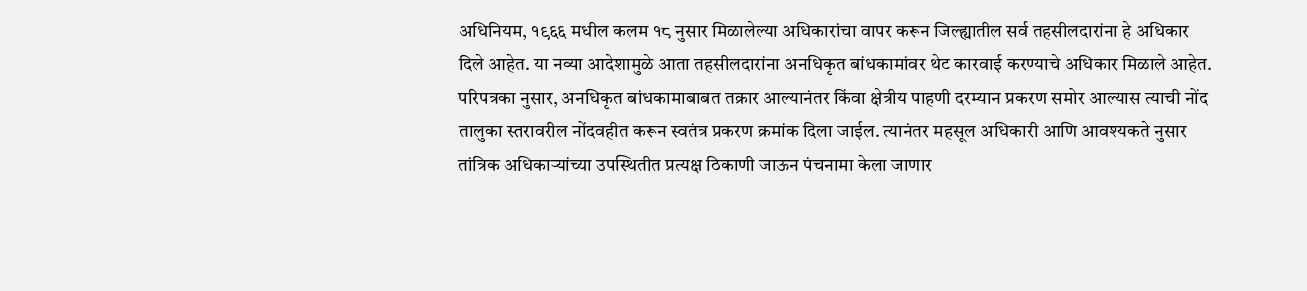अधिनियम, १९६६ मधील कलम १८ नुसार मिळालेल्या अधिकारांचा वापर करून जिल्ह्यातील सर्व तहसीलदारांना हे अधिकार दिले आहेत. या नव्या आदेशामुळे आता तहसीलदारांना अनधिकृत बांधकामांवर थेट कारवाई करण्याचे अधिकार मिळाले आहेत. परिपत्रका नुसार, अनधिकृत बांधकामाबाबत तक्रार आल्यानंतर किंवा क्षेत्रीय पाहणी दरम्यान प्रकरण समोर आल्यास त्याची नोंद तालुका स्तरावरील नोंदवहीत करून स्वतंत्र प्रकरण क्रमांक दिला जाईल. त्यानंतर महसूल अधिकारी आणि आवश्यकते नुसार तांत्रिक अधिकाऱ्यांच्या उपस्थितीत प्रत्यक्ष ठिकाणी जाऊन पंचनामा केला जाणार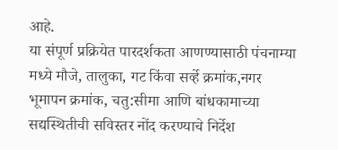आहे.
या संपूर्ण प्रक्रियेत पारदर्शकता आणण्यासाठी पंचनाम्या मध्ये मौजे, तालुका, गट किंवा सर्व्हे क्रमांक,नगर भूमापन क्रमांक, चतु:सीमा आणि बांधकामाच्या सद्यस्थितीची सविस्तर नोंद करण्याचे निर्देश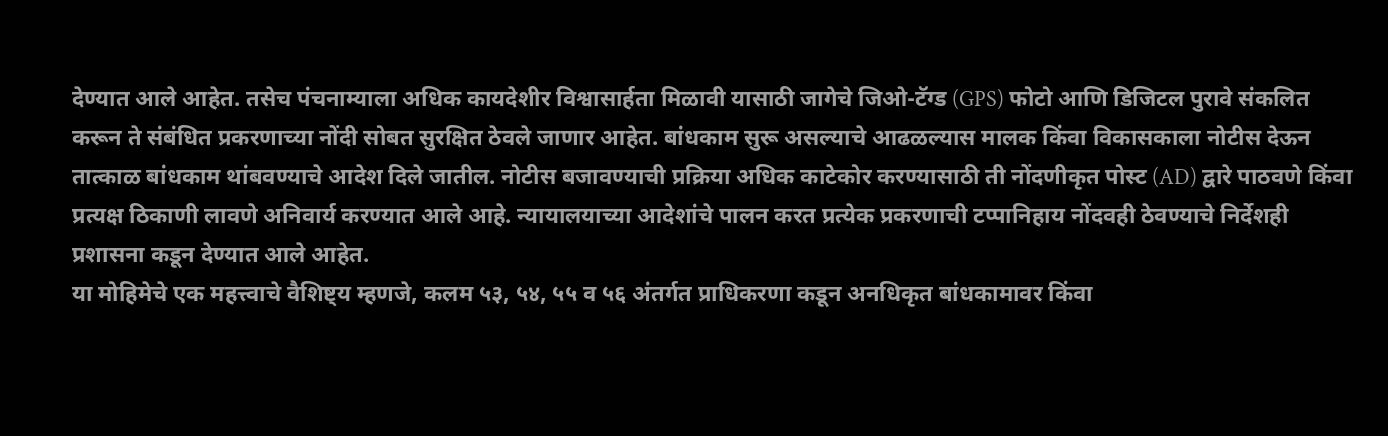देण्यात आले आहेत. तसेच पंचनाम्याला अधिक कायदेशीर विश्वासार्हता मिळावी यासाठी जागेचे जिओ-टॅग्ड (GPS) फोटो आणि डिजिटल पुरावे संकलित करून ते संबंधित प्रकरणाच्या नोंदी सोबत सुरक्षित ठेवले जाणार आहेत. बांधकाम सुरू असल्याचे आढळल्यास मालक किंवा विकासकाला नोटीस देऊन तात्काळ बांधकाम थांबवण्याचे आदेश दिले जातील. नोटीस बजावण्याची प्रक्रिया अधिक काटेकोर करण्यासाठी ती नोंदणीकृत पोस्ट (AD) द्वारे पाठवणे किंवा प्रत्यक्ष ठिकाणी लावणे अनिवार्य करण्यात आले आहे. न्यायालयाच्या आदेशांचे पालन करत प्रत्येक प्रकरणाची टप्पानिहाय नोंदवही ठेवण्याचे निर्देशही प्रशासना कडून देण्यात आले आहेत.
या मोहिमेचे एक महत्त्वाचे वैशिष्ट्य म्हणजे, कलम ५३, ५४, ५५ व ५६ अंतर्गत प्राधिकरणा कडून अनधिकृत बांधकामावर किंवा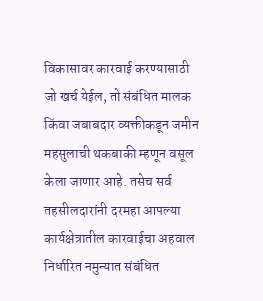विकासावर कारवाई करण्यासाठी जो खर्च येईल, तो संबंधित मालक किंवा जबाबदार व्यक्तीकडून जमीन महसुलाची थकबाकी म्हणून वसूल केला जाणार आहे. तसेच सर्व तहसीलदारांनी दरमहा आपल्या कार्यक्षेत्रातील कारवाईचा अहवाल निर्धारित नमुन्यात संबंधित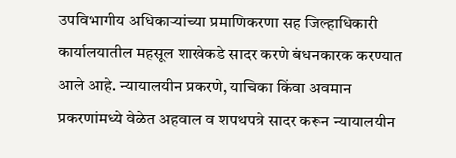उपविभागीय अधिकाऱ्यांच्या प्रमाणिकरणा सह जिल्हाधिकारी कार्यालयातील महसूल शाखेकडे सादर करणे बंधनकारक करण्यात आले आहे. न्यायालयीन प्रकरणे, याचिका किंवा अवमान प्रकरणांमध्ये वेळेत अहवाल व शपथपत्रे सादर करून न्यायालयीन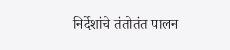निर्देशांचे तंतोतंत पालन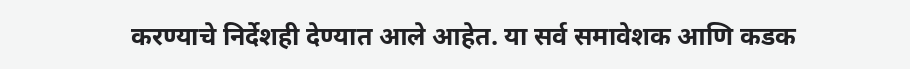करण्याचे निर्देशही देण्यात आले आहेत. या सर्व समावेशक आणि कडक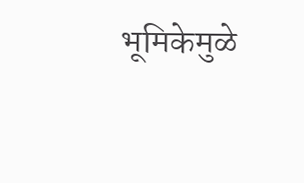भूमिकेमुळे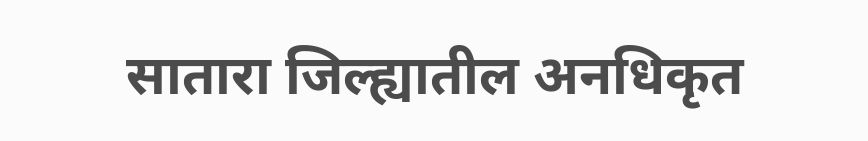सातारा जिल्ह्यातील अनधिकृत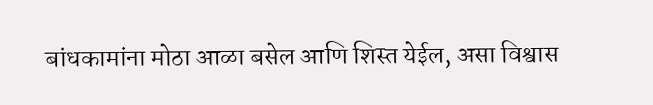बांधकामांना मोठा आळा बसेल आणि शिस्त येईल, असा विश्वास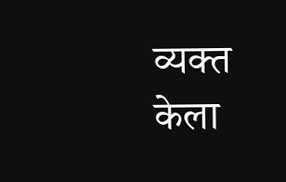व्यक्त केला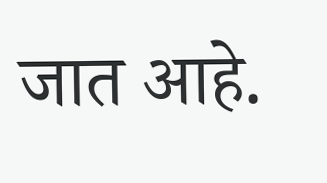जात आहे.